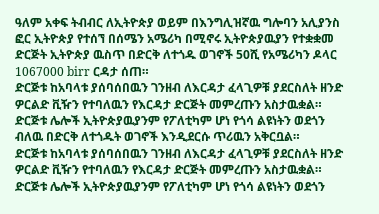ዓለም አቀፍ ትብብር ለኢትዮጵያ ወይም በእንግሊዝኛዉ ግሎባን አሊያንስ ፎር ኢትዮጵያ የተሰኘ በሰሜን አሜሪካ በሚኖሩ ኢትዮጵያዉያን የተቋቋመ ድርጅት ኢትዮጵያ ዉስጥ በድርቅ ለተጎዱ ወገኖች 50ሺ የአሜሪካን ዶላር 1067000 birr ርዳታ ሰጠ።
ድርጅቱ ከአባላቱ ያሰባሰበዉን ገንዘብ ለእርዳታ ፈላጊዎቹ ያደርስለት ዘንድ ዎርልድ ቪዥን የተባለዉን የእርዳታ ድርጅት መምረጡን አስታዉቋል። ድርጅቱ ሌሎች ኢትዮጵያዉያንም የፖለቲካም ሆነ የጎሳ ልዩነትን ወደጎን ብለዉ በድርቅ ለተጎዱት ወገኖች እንዲደርሱ ጥሪዉን አቅርቧል።
ድርጅቱ ከአባላቱ ያሰባሰበዉን ገንዘብ ለእርዳታ ፈላጊዎቹ ያደርስለት ዘንድ ዎርልድ ቪዥን የተባለዉን የእርዳታ ድርጅት መምረጡን አስታዉቋል። ድርጅቱ ሌሎች ኢትዮጵያዉያንም የፖለቲካም ሆነ የጎሳ ልዩነትን ወደጎን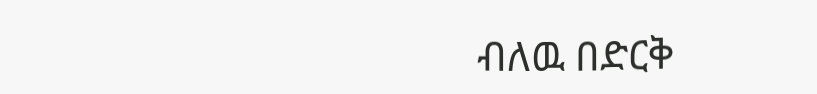ብለዉ በድርቅ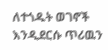ለተጎዱት ወገኖች እንዲደርሱ ጥሪዉን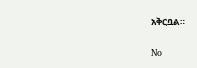አቅርቧል።

No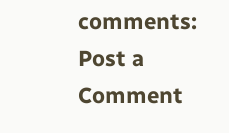comments:
Post a Comment